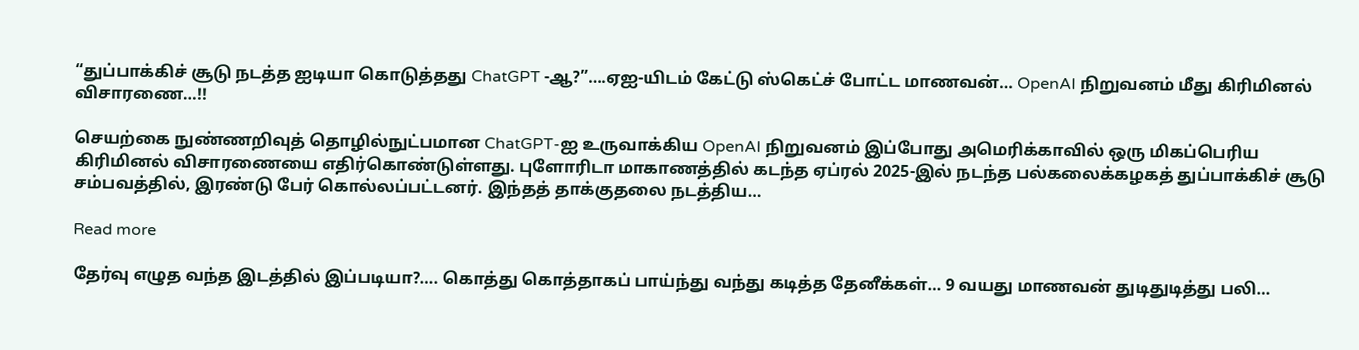“துப்பாக்கிச் சூடு நடத்த ஐடியா கொடுத்தது ChatGPT -ஆ?”….ஏஐ-யிடம் கேட்டு ஸ்கெட்ச் போட்ட மாணவன்… OpenAI நிறுவனம் மீது கிரிமினல் விசாரணை…!!

செயற்கை நுண்ணறிவுத் தொழில்நுட்பமான ChatGPT-ஐ உருவாக்கிய OpenAI நிறுவனம் இப்போது அமெரிக்காவில் ஒரு மிகப்பெரிய கிரிமினல் விசாரணையை எதிர்கொண்டுள்ளது. புளோரிடா மாகாணத்தில் கடந்த ஏப்ரல் 2025-இல் நடந்த பல்கலைக்கழகத் துப்பாக்கிச் சூடு சம்பவத்தில், இரண்டு பேர் கொல்லப்பட்டனர். இந்தத் தாக்குதலை நடத்திய…

Read more

தேர்வு எழுத வந்த இடத்தில் இப்படியா?…. கொத்து கொத்தாகப் பாய்ந்து வந்து கடித்த தேனீக்கள்… 9 வயது மாணவன் துடிதுடித்து பலி…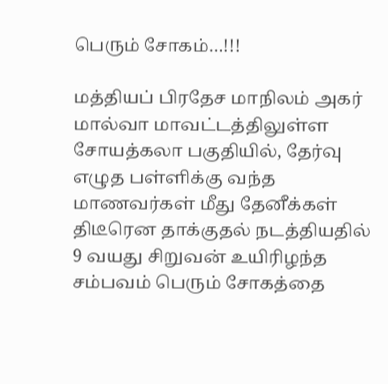பெரும் சோகம்…!!!

மத்தியப் பிரதேச மாநிலம் அகர் மால்வா மாவட்டத்திலுள்ள சோயத்கலா பகுதியில், தேர்வு எழுத பள்ளிக்கு வந்த மாணவர்கள் மீது தேனீக்கள் திடீரென தாக்குதல் நடத்தியதில் 9 வயது சிறுவன் உயிரிழந்த சம்பவம் பெரும் சோகத்தை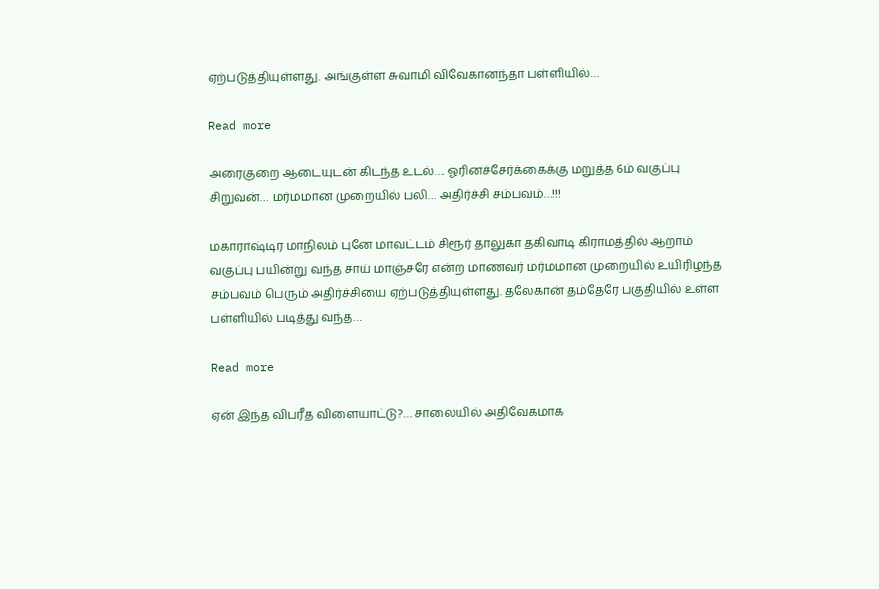ஏற்படுத்தியுள்ளது. அங்குள்ள சுவாமி விவேகானந்தா பள்ளியில்…

Read more

அரைகுறை ஆடையுடன் கிடந்த உடல்…. ஓரினச்சேர்க்கைக்கு மறுத்த 6ம் வகுப்பு சிறுவன்… மர்மமான முறையில் பலி… அதிர்ச்சி சம்பவம்…!!!

மகாராஷ்டிர மாநிலம் புனே மாவட்டம் சிரூர் தாலுகா தகிவாடி கிராமத்தில் ஆறாம் வகுப்பு பயின்று வந்த சாய் மாஞ்சரே என்ற மாணவர் மர்மமான முறையில் உயிரிழந்த சம்பவம் பெரும் அதிர்ச்சியை ஏற்படுத்தியுள்ளது. தலேகான் தம்தேரே பகுதியில் உள்ள பள்ளியில் படித்து வந்த…

Read more

ஏன் இந்த விபரீத விளையாட்டு?… சாலையில் அதிவேகமாக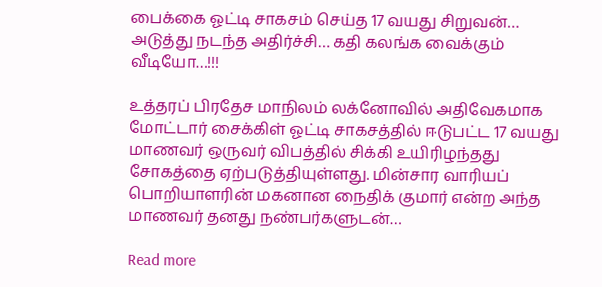பைக்கை ஓட்டி சாகசம் செய்த 17 வயது சிறுவன்… அடுத்து நடந்த அதிர்ச்சி… கதி கலங்க வைக்கும் வீடியோ…!!!

உத்தரப் பிரதேச மாநிலம் லக்னோவில் அதிவேகமாக மோட்டார் சைக்கிள் ஓட்டி சாகசத்தில் ஈடுபட்ட 17 வயது மாணவர் ஒருவர் விபத்தில் சிக்கி உயிரிழந்தது சோகத்தை ஏற்படுத்தியுள்ளது. மின்சார வாரியப் பொறியாளரின் மகனான நைதிக் குமார் என்ற அந்த மாணவர் தனது நண்பர்களுடன்…

Read more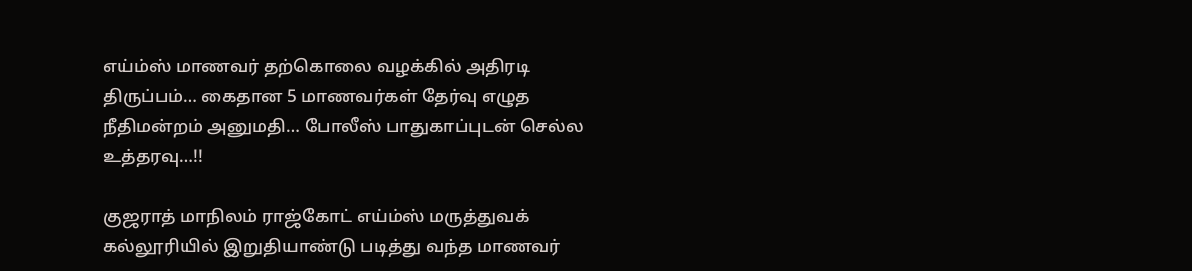எய்ம்ஸ் மாணவர் தற்கொலை வழக்கில் அதிரடி திருப்பம்… கைதான 5 மாணவர்கள் தேர்வு எழுத நீதிமன்றம் அனுமதி… போலீஸ் பாதுகாப்புடன் செல்ல உத்தரவு…!!

குஜராத் மாநிலம் ராஜ்கோட் எய்ம்ஸ் மருத்துவக் கல்லூரியில் இறுதியாண்டு படித்து வந்த மாணவர்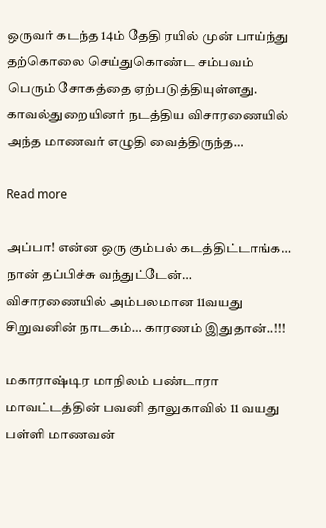ஒருவர் கடந்த 14ம் தேதி ரயில் முன் பாய்ந்து தற்கொலை செய்துகொண்ட சம்பவம் பெரும் சோகத்தை ஏற்படுத்தியுள்ளது. காவல்துறையினர் நடத்திய விசாரணையில் அந்த மாணவர் எழுதி வைத்திருந்த…

Read more

அப்பா! என்ன ஒரு கும்பல் கடத்திட்டாங்க… நான் தப்பிச்சு வந்துட்டேன்… விசாரணையில் அம்பலமான 11வயது சிறுவனின் நாடகம்… காரணம் இதுதான்..!!!

மகாராஷ்டிர மாநிலம் பண்டாரா மாவட்டத்தின் பவனி தாலுகாவில் 11 வயது பள்ளி மாணவன்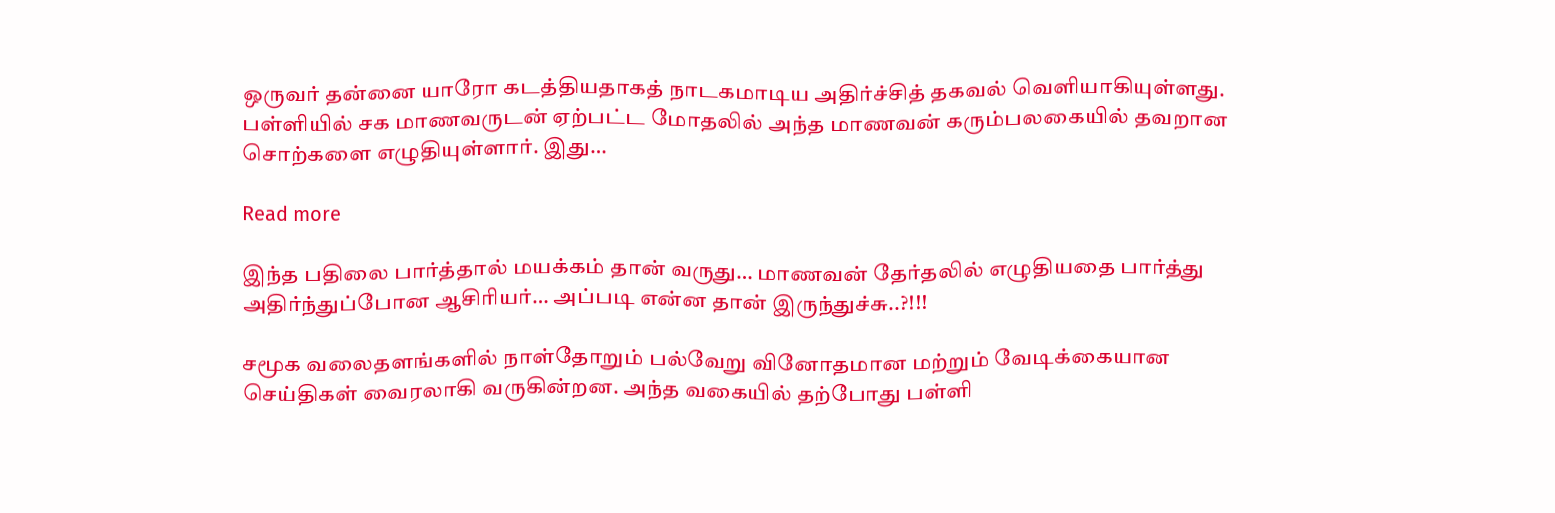ஒருவர் தன்னை யாரோ கடத்தியதாகத் நாடகமாடிய அதிர்ச்சித் தகவல் வெளியாகியுள்ளது. பள்ளியில் சக மாணவருடன் ஏற்பட்ட மோதலில் அந்த மாணவன் கரும்பலகையில் தவறான சொற்களை எழுதியுள்ளார். இது…

Read more

இந்த பதிலை பார்த்தால் மயக்கம் தான் வருது… மாணவன் தேர்தலில் எழுதியதை பார்த்து அதிர்ந்துப்போன ஆசிரியர்… அப்படி என்ன தான் இருந்துச்சு..?!!!

சமூக வலைதளங்களில் நாள்தோறும் பல்வேறு வினோதமான மற்றும் வேடிக்கையான செய்திகள் வைரலாகி வருகின்றன. அந்த வகையில் தற்போது பள்ளி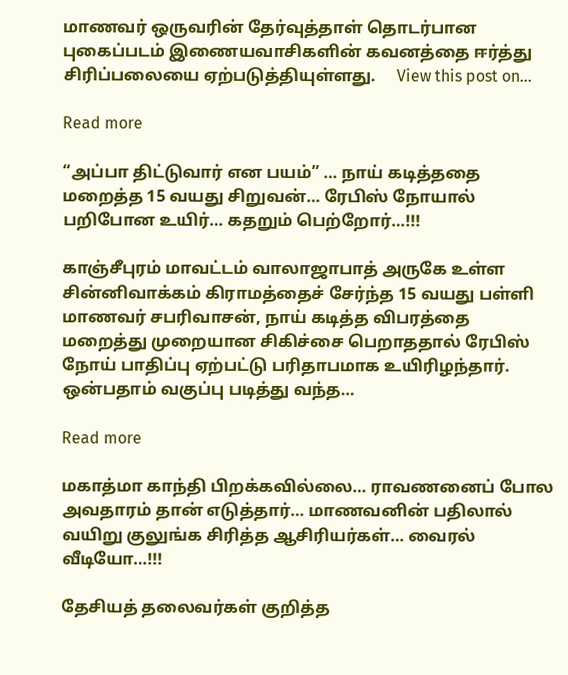மாணவர் ஒருவரின் தேர்வுத்தாள் தொடர்பான புகைப்படம் இணையவாசிகளின் கவனத்தை ஈர்த்து சிரிப்பலையை ஏற்படுத்தியுள்ளது.     View this post on…

Read more

“அப்பா திட்டுவார் என பயம்” … நாய் கடித்ததை மறைத்த 15 வயது சிறுவன்… ரேபிஸ் நோயால் பறிபோன உயிர்… கதறும் பெற்றோர்…!!!

காஞ்சீபுரம் மாவட்டம் வாலாஜாபாத் அருகே உள்ள சின்னிவாக்கம் கிராமத்தைச் சேர்ந்த 15 வயது பள்ளி மாணவர் சபரிவாசன், நாய் கடித்த விபரத்தை மறைத்து முறையான சிகிச்சை பெறாததால் ரேபிஸ் நோய் பாதிப்பு ஏற்பட்டு பரிதாபமாக உயிரிழந்தார். ஒன்பதாம் வகுப்பு படித்து வந்த…

Read more

மகாத்மா காந்தி பிறக்கவில்லை… ராவணனைப் போல அவதாரம் தான் எடுத்தார்… மாணவனின் பதிலால் வயிறு குலுங்க சிரித்த ஆசிரியர்கள்… வைரல் வீடியோ…!!!

தேசியத் தலைவர்கள் குறித்த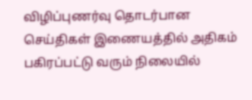விழிப்புணர்வு தொடர்பான செய்திகள் இணையத்தில் அதிகம் பகிரப்பட்டு வரும் நிலையில்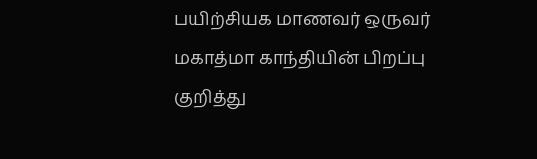பயிற்சியக மாணவர் ஒருவர் மகாத்மா காந்தியின் பிறப்பு குறித்து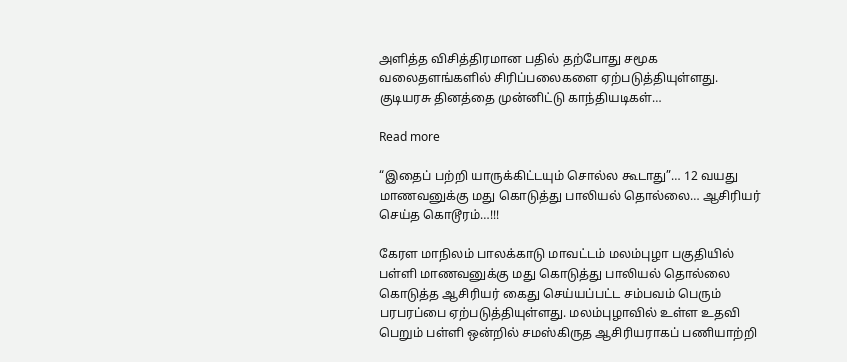அளித்த விசித்திரமான பதில் தற்போது சமூக வலைதளங்களில் சிரிப்பலைகளை ஏற்படுத்தியுள்ளது. குடியரசு தினத்தை முன்னிட்டு காந்தியடிகள்…

Read more

“இதைப் பற்றி யாருக்கிட்டயும் சொல்ல கூடாது”… 12 வயது மாணவனுக்கு மது கொடுத்து பாலியல் தொல்லை… ஆசிரியர் செய்த கொடூரம்…!!!

கேரள மாநிலம் பாலக்காடு மாவட்டம் மலம்புழா பகுதியில் பள்ளி மாணவனுக்கு மது கொடுத்து பாலியல் தொல்லை கொடுத்த ஆசிரியர் கைது செய்யப்பட்ட சம்பவம் பெரும் பரபரப்பை ஏற்படுத்தியுள்ளது. மலம்புழாவில் உள்ள உதவி பெறும் பள்ளி ஒன்றில் சமஸ்கிருத ஆசிரியராகப் பணியாற்றி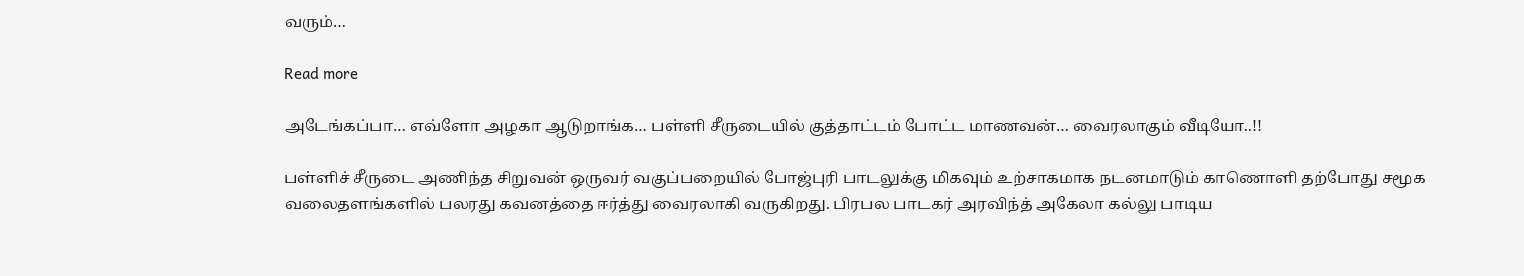வரும்…

Read more

அடேங்கப்பா… எவ்ளோ அழகா ஆடுறாங்க… பள்ளி சீருடையில் குத்தாட்டம் போட்ட மாணவன்… வைரலாகும் வீடியோ..!!

பள்ளிச் சீருடை அணிந்த சிறுவன் ஒருவர் வகுப்பறையில் போஜ்புரி பாடலுக்கு மிகவும் உற்சாகமாக நடனமாடும் காணொளி தற்போது சமூக வலைதளங்களில் பலரது கவனத்தை ஈர்த்து வைரலாகி வருகிறது. பிரபல பாடகர் அரவிந்த் அகேலா கல்லு பாடிய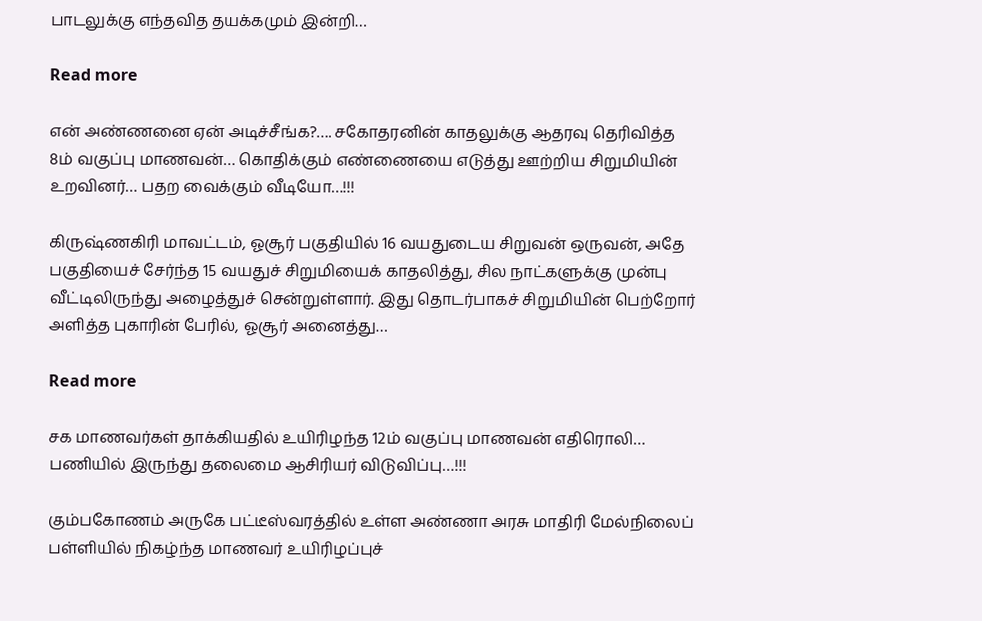பாடலுக்கு எந்தவித தயக்கமும் இன்றி…

Read more

என் அண்ணனை ஏன் அடிச்சீங்க?…. சகோதரனின் காதலுக்கு ஆதரவு தெரிவித்த 8ம் வகுப்பு மாணவன்… கொதிக்கும் எண்ணையை எடுத்து ஊற்றிய சிறுமியின் உறவினர்… பதற வைக்கும் வீடியோ…!!!

கிருஷ்ணகிரி மாவட்டம், ஓசூர் பகுதியில் 16 வயதுடைய சிறுவன் ஒருவன், அதே பகுதியைச் சேர்ந்த 15 வயதுச் சிறுமியைக் காதலித்து, சில நாட்களுக்கு முன்பு வீட்டிலிருந்து அழைத்துச் சென்றுள்ளார். இது தொடர்பாகச் சிறுமியின் பெற்றோர் அளித்த புகாரின் பேரில், ஓசூர் அனைத்து…

Read more

சக மாணவர்கள் தாக்கியதில் உயிரிழந்த 12ம் வகுப்பு மாணவன் எதிரொலி… பணியில் இருந்து தலைமை ஆசிரியர் விடுவிப்பு…!!!

கும்பகோணம் அருகே பட்டீஸ்வரத்தில் உள்ள அண்ணா அரசு மாதிரி மேல்நிலைப் பள்ளியில் நிகழ்ந்த மாணவர் உயிரிழப்புச்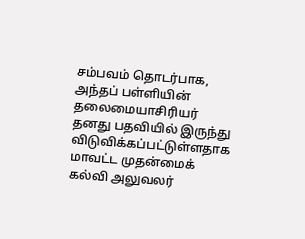சம்பவம் தொடர்பாக, அந்தப் பள்ளியின் தலைமையாசிரியர் தனது பதவியில் இருந்து விடுவிக்கப்பட்டுள்ளதாக மாவட்ட முதன்மைக் கல்வி அலுவலர்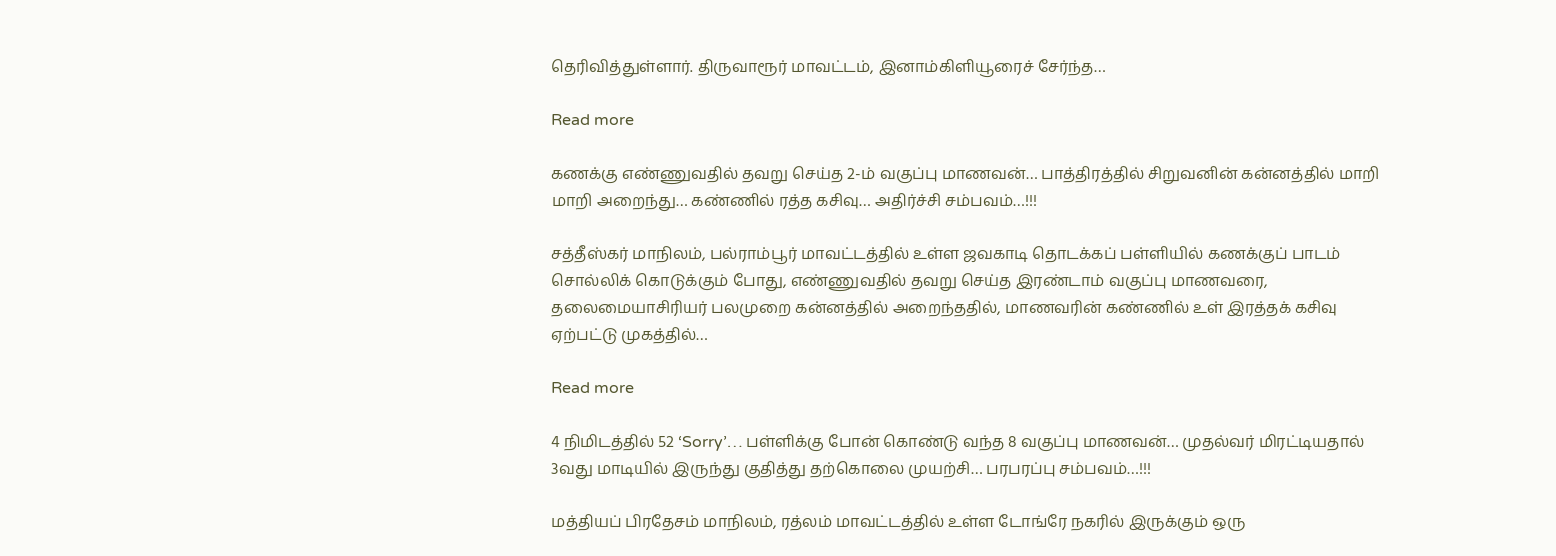தெரிவித்துள்ளார். திருவாரூர் மாவட்டம், இனாம்கிளியூரைச் சேர்ந்த…

Read more

கணக்கு எண்ணுவதில் தவறு செய்த 2-ம் வகுப்பு மாணவன்… பாத்திரத்தில் சிறுவனின் கன்னத்தில் மாறி மாறி அறைந்து… கண்ணில் ரத்த கசிவு… அதிர்ச்சி சம்பவம்…!!!

சத்தீஸ்கர் மாநிலம், பல்ராம்பூர் மாவட்டத்தில் உள்ள ஜவகாடி தொடக்கப் பள்ளியில் கணக்குப் பாடம் சொல்லிக் கொடுக்கும் போது, எண்ணுவதில் தவறு செய்த இரண்டாம் வகுப்பு மாணவரை, தலைமையாசிரியர் பலமுறை கன்னத்தில் அறைந்ததில், மாணவரின் கண்ணில் உள் இரத்தக் கசிவு ஏற்பட்டு முகத்தில்…

Read more

4 நிமிடத்தில் 52 ‘Sorry’… பள்ளிக்கு போன் கொண்டு வந்த 8 வகுப்பு மாணவன்… முதல்வர் மிரட்டியதால் 3வது மாடியில் இருந்து குதித்து தற்கொலை முயற்சி… பரபரப்பு சம்பவம்…!!!

மத்தியப் பிரதேசம் மாநிலம், ரத்லம் மாவட்டத்தில் உள்ள டோங்ரே நகரில் இருக்கும் ஒரு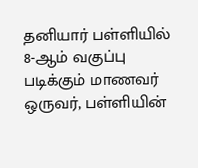தனியார் பள்ளியில் 8-ஆம் வகுப்பு படிக்கும் மாணவர் ஒருவர், பள்ளியின்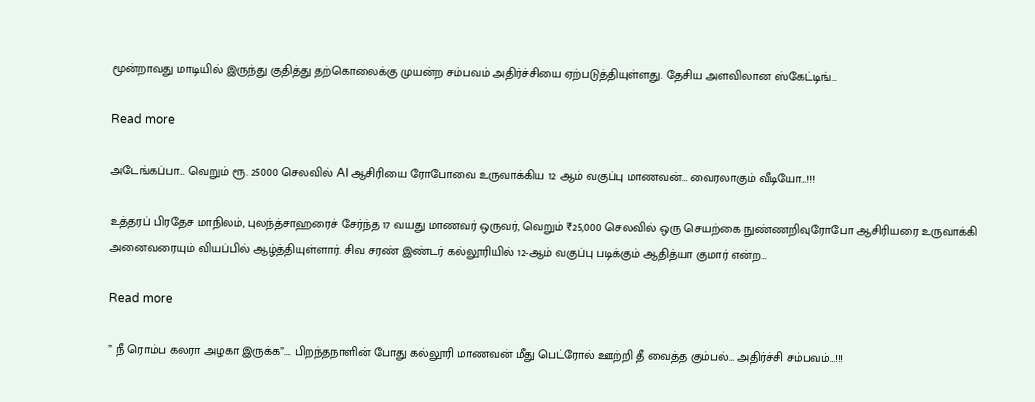மூன்றாவது மாடியில் இருந்து குதித்து தற்கொலைக்கு முயன்ற சம்பவம் அதிர்ச்சியை ஏற்படுத்தியுள்ளது. தேசிய அளவிலான ஸ்கேட்டிங்…

Read more

அடேங்கப்பா… வெறும் ரூ. 25000 செலவில் AI ஆசிரியை ரோபோவை உருவாக்கிய 12 ஆம் வகுப்பு மாணவன்… வைரலாகும் வீடியோ…!!!

உத்தரப் பிரதேச மாநிலம், புலந்த்சாஹரைச் சேர்ந்த 17 வயது மாணவர் ஒருவர், வெறும் ₹25,000 செலவில் ஒரு செயற்கை நுண்ணறிவுரோபோ ஆசிரியரை உருவாக்கி அனைவரையும் வியப்பில் ஆழ்த்தியுள்ளார். சிவ சரண் இண்டர் கல்லூரியில் 12-ஆம் வகுப்பு படிக்கும் ஆதித்யா குமார் என்ற…

Read more

” நீ ரொம்ப கலரா அழகா இருக்க”…. பிறந்தநாளின் போது கல்லூரி மாணவன் மீது பெட்ரோல் ஊற்றி தீ வைத்த கும்பல்… அதிர்ச்சி சம்பவம்…!!!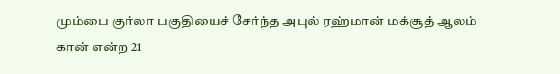மும்பை குர்லா பகுதியைச் சேர்ந்த அபுல் ரஹ்மான் மக்சூத் ஆலம் கான் என்ற 21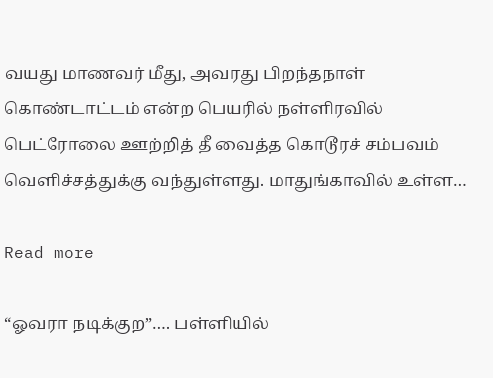வயது மாணவர் மீது, அவரது பிறந்தநாள் கொண்டாட்டம் என்ற பெயரில் நள்ளிரவில் பெட்ரோலை ஊற்றித் தீ வைத்த கொடூரச் சம்பவம் வெளிச்சத்துக்கு வந்துள்ளது. மாதுங்காவில் உள்ள…

Read more

“ஓவரா நடிக்குற”…. பள்ளியில்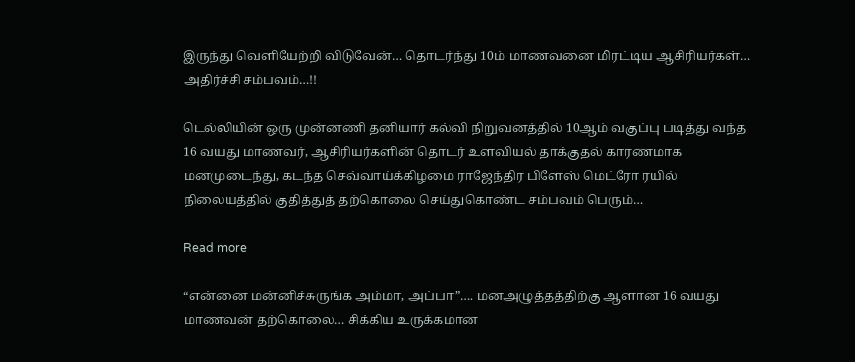இருந்து வெளியேற்றி விடுவேன்… தொடர்ந்து 10ம் மாணவனை மிரட்டிய ஆசிரியர்கள்… அதிர்ச்சி சம்பவம்…!!

டெல்லியின் ஒரு முன்னணி தனியார் கல்வி நிறுவனத்தில் 10ஆம் வகுப்பு படித்து வந்த 16 வயது மாணவர், ஆசிரியர்களின் தொடர் உளவியல் தாக்குதல் காரணமாக மனமுடைந்து, கடந்த செவ்வாய்க்கிழமை ராஜேந்திர பிளேஸ் மெட்ரோ ரயில் நிலையத்தில் குதித்துத் தற்கொலை செய்துகொண்ட சம்பவம் பெரும்…

Read more

“என்னை மன்னிச்சுருங்க அம்மா, அப்பா”…. மனஅழுத்தத்திற்கு ஆளான 16 வயது மாணவன் தற்கொலை… சிக்கிய உருக்கமான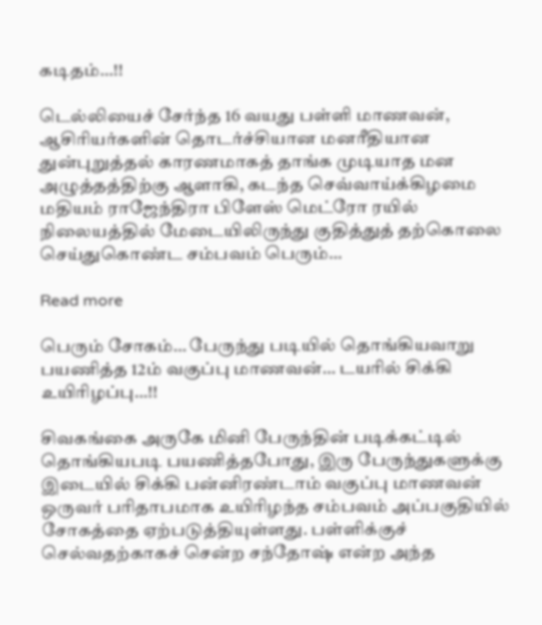கடிதம்…!!

டெல்லியைச் சேர்ந்த 16 வயது பள்ளி மாணவன், ஆசிரியர்களின் தொடர்ச்சியான மனரீதியான துன்புறுத்தல் காரணமாகத் தாங்க முடியாத மன அழுத்தத்திற்கு ஆளாகி, கடந்த செவ்வாய்க்கிழமை மதியம் ராஜேந்திரா பிளேஸ் மெட்ரோ ரயில் நிலையத்தில் மேடையிலிருந்து குதித்துத் தற்கொலை செய்துகொண்ட சம்பவம் பெரும்…

Read more

பெரும் சோகம்… பேருந்து படியில் தொங்கியவாறு பயணித்த 12ம் வகுப்பு மாணவன்… டயரில் சிக்கி உயிரிழப்பு…!!

சிவகங்கை அருகே மினி பேருந்தின் படிக்கட்டில் தொங்கியபடி பயணித்தபோது, இரு பேருந்துகளுக்கு இடையில் சிக்கி பன்னிரண்டாம் வகுப்பு மாணவன் ஒருவர் பரிதாபமாக உயிரிழந்த சம்பவம் அப்பகுதியில் சோகத்தை ஏற்படுத்தியுள்ளது. பள்ளிக்குச் செல்வதற்காகச் சென்ற சந்தோஷ் என்ற அந்த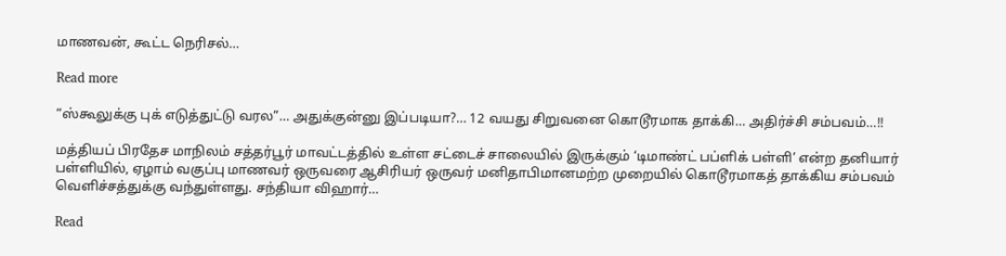மாணவன், கூட்ட நெரிசல்…

Read more

“ஸ்கூலுக்கு புக் எடுத்துட்டு வரல”… அதுக்குன்னு இப்படியா?… 12 வயது சிறுவனை கொடூரமாக தாக்கி… அதிர்ச்சி சம்பவம்…!!

மத்தியப் பிரதேச மாநிலம் சத்தர்பூர் மாவட்டத்தில் உள்ள சட்டைச் சாலையில் இருக்கும் ‘டிமாண்ட் பப்ளிக் பள்ளி’ என்ற தனியார் பள்ளியில், ஏழாம் வகுப்பு மாணவர் ஒருவரை ஆசிரியர் ஒருவர் மனிதாபிமானமற்ற முறையில் கொடூரமாகத் தாக்கிய சம்பவம் வெளிச்சத்துக்கு வந்துள்ளது. சந்தியா விஹார்…

Read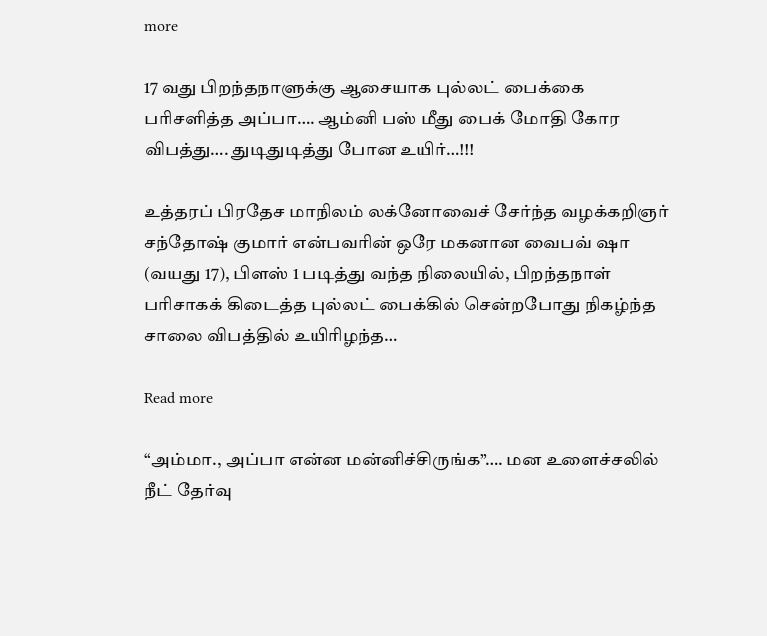more

17 வது பிறந்தநாளுக்கு ஆசையாக புல்லட் பைக்கை பரிசளித்த அப்பா…. ஆம்னி பஸ் மீது பைக் மோதி கோர விபத்து…. துடிதுடித்து போன உயிர்…!!!

உத்தரப் பிரதேச மாநிலம் லக்னோவைச் சேர்ந்த வழக்கறிஞர் சந்தோஷ் குமார் என்பவரின் ஒரே மகனான வைபவ் ஷா (வயது 17), பிளஸ் 1 படித்து வந்த நிலையில், பிறந்தநாள் பரிசாகக் கிடைத்த புல்லட் பைக்கில் சென்றபோது நிகழ்ந்த சாலை விபத்தில் உயிரிழந்த…

Read more

“அம்மா., அப்பா என்ன மன்னிச்சிருங்க”…. மன உளைச்சலில் நீட் தேர்வு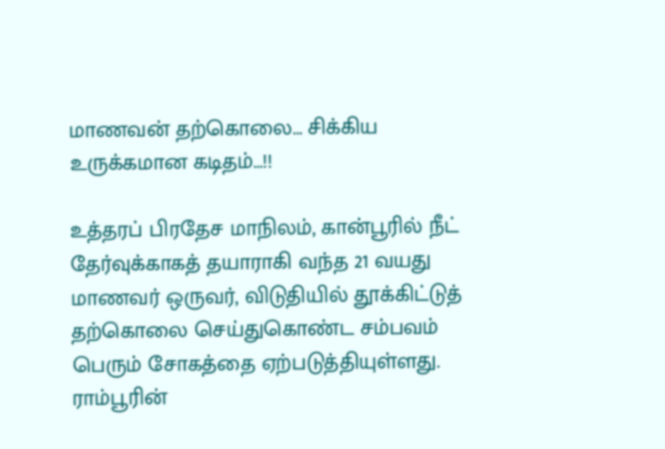மாணவன் தற்கொலை… சிக்கிய உருக்கமான கடிதம்…!!

உத்தரப் பிரதேச மாநிலம், கான்பூரில் நீட் தேர்வுக்காகத் தயாராகி வந்த 21 வயது மாணவர் ஒருவர், விடுதியில் தூக்கிட்டுத் தற்கொலை செய்துகொண்ட சம்பவம் பெரும் சோகத்தை ஏற்படுத்தியுள்ளது. ராம்பூரின்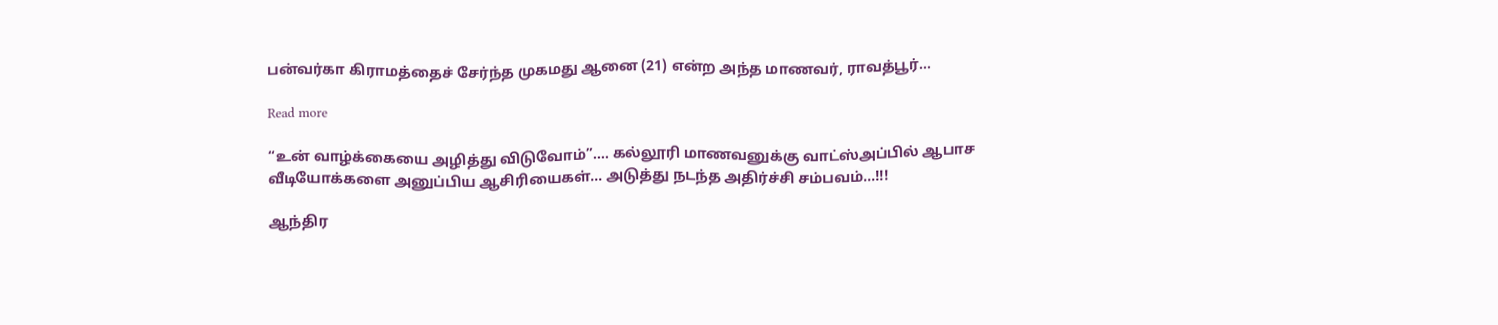பன்வர்கா கிராமத்தைச் சேர்ந்த முகமது ஆனை (21) என்ற அந்த மாணவர், ராவத்பூர்…

Read more

“உன் வாழ்க்கையை அழித்து விடுவோம்”…. கல்லூரி மாணவனுக்கு வாட்ஸ்அப்பில் ஆபாச வீடியோக்களை அனுப்பிய ஆசிரியைகள்… அடுத்து நடந்த அதிர்ச்சி சம்பவம்…!!!

ஆந்திர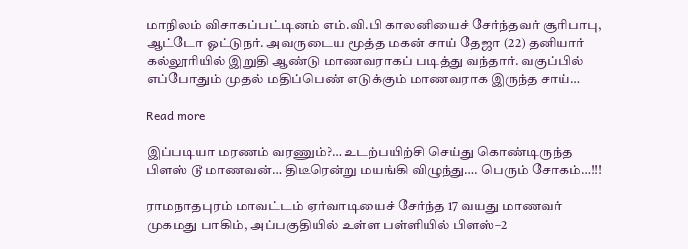மாநிலம் விசாகப்பட்டினம் எம்.வி.பி காலனியைச் சேர்ந்தவர் சூரிபாபு, ஆட்டோ ஓட்டுநர். அவருடைய மூத்த மகன் சாய் தேஜா (22) தனியார் கல்லூரியில் இறுதி ஆண்டு மாணவராகப் படித்து வந்தார். வகுப்பில் எப்போதும் முதல் மதிப்பெண் எடுக்கும் மாணவராக இருந்த சாய்…

Read more

இப்படியா மரணம் வரணும்?… உடற்பயிற்சி செய்து கொண்டிருந்த பிளஸ் டூ மாணவன்… திடீரென்று மயங்கி விழுந்து…. பெரும் சோகம்…!!!

ராமநாதபுரம் மாவட்டம் ஏர்வாடியைச் சேர்ந்த 17 வயது மாணவர் முகமது பாகிம், அப்பகுதியில் உள்ள பள்ளியில் பிளஸ்–2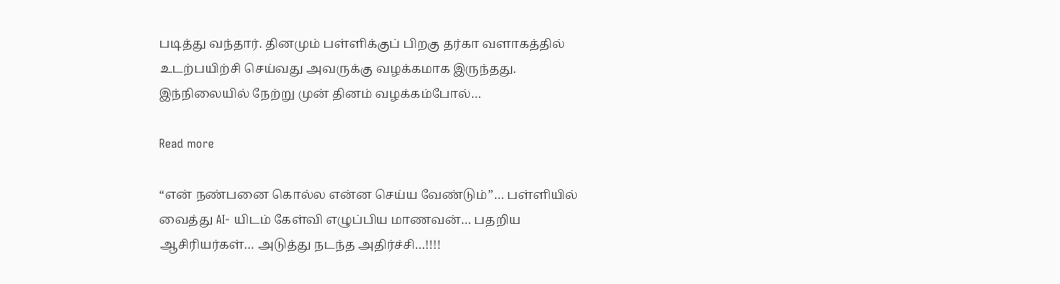படித்து வந்தார். தினமும் பள்ளிக்குப் பிறகு தர்கா வளாகத்தில் உடற்பயிற்சி செய்வது அவருக்கு வழக்கமாக இருந்தது. இந்நிலையில் நேற்று முன் தினம் வழக்கம்போல்…

Read more

“என் நண்பனை கொல்ல என்ன செய்ய வேண்டும்”… பள்ளியில் வைத்து AI- யிடம் கேள்வி எழுப்பிய மாணவன்… பதறிய ஆசிரியர்கள்… அடுத்து நடந்த அதிர்ச்சி…!!!!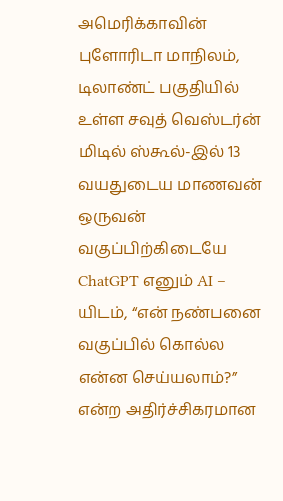அமெரிக்காவின் புளோரிடா மாநிலம், டிலாண்ட் பகுதியில் உள்ள சவுத் வெஸ்டர்ன் மிடில் ஸ்கூல்-இல் 13 வயதுடைய மாணவன் ஒருவன் வகுப்பிற்கிடையே ChatGPT எனும் AI – யிடம், “என் நண்பனை வகுப்பில் கொல்ல என்ன செய்யலாம்?” என்ற அதிர்ச்சிகரமான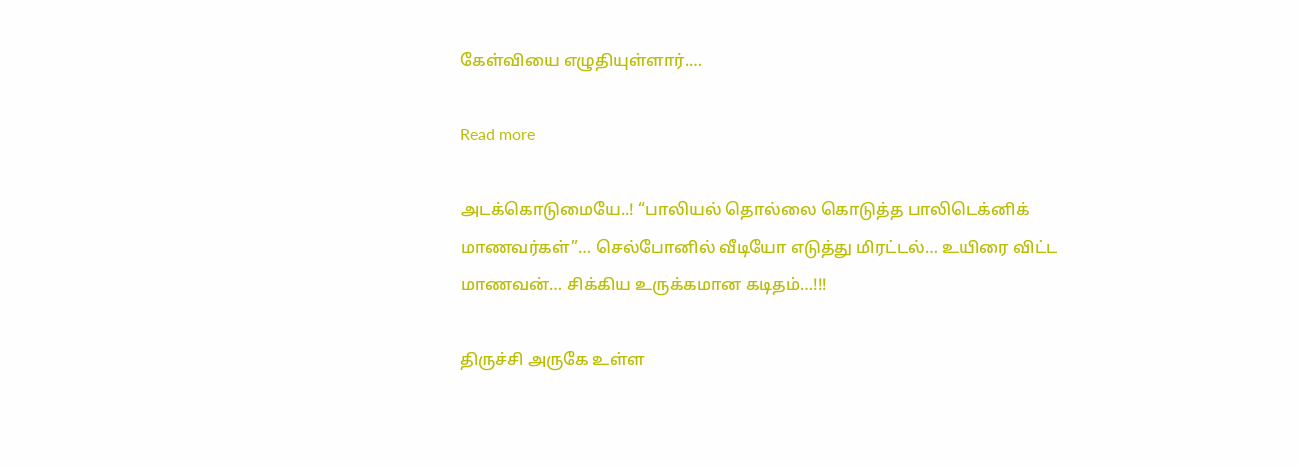கேள்வியை எழுதியுள்ளார்.…

Read more

அடக்கொடுமையே..! “பாலியல் தொல்லை கொடுத்த பாலிடெக்னிக் மாணவர்கள்”… செல்போனில் வீடியோ எடுத்து மிரட்டல்… உயிரை விட்ட மாணவன்… சிக்கிய உருக்கமான கடிதம்…!!!

திருச்சி அருகே உள்ள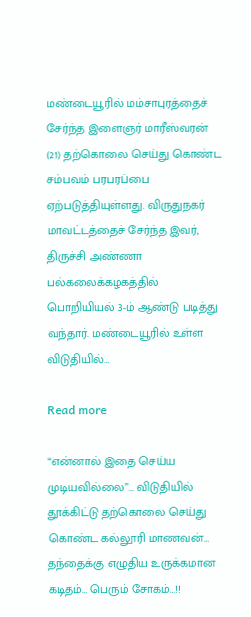மண்டையூரில் மம்சாபுரத்தைச் சேர்ந்த இளைஞர் மாரீஸ்வரன் (21) தற்கொலை செய்து கொண்ட சம்பவம் பரபரப்பை ஏற்படுத்தியுள்ளது. விருதுநகர் மாவட்டத்தைச் சேர்ந்த இவர், திருச்சி அண்ணா பல்கலைக்கழகத்தில் பொறியியல் 3-ம் ஆண்டு படித்து வந்தார். மண்டையூரில் உள்ள விடுதியில்…

Read more

“என்னால் இதை செய்ய முடியவில்லை”… விடுதியில் தூக்கிட்டு தற்கொலை செய்து கொண்ட கல்லூரி மாணவன்… தந்தைக்கு எழுதிய உருக்கமான கடிதம்… பெரும் சோகம்…!!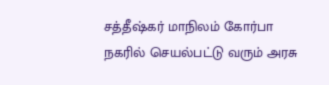சத்தீஷ்கர் மாநிலம் கோர்பா நகரில் செயல்பட்டு வரும் அரசு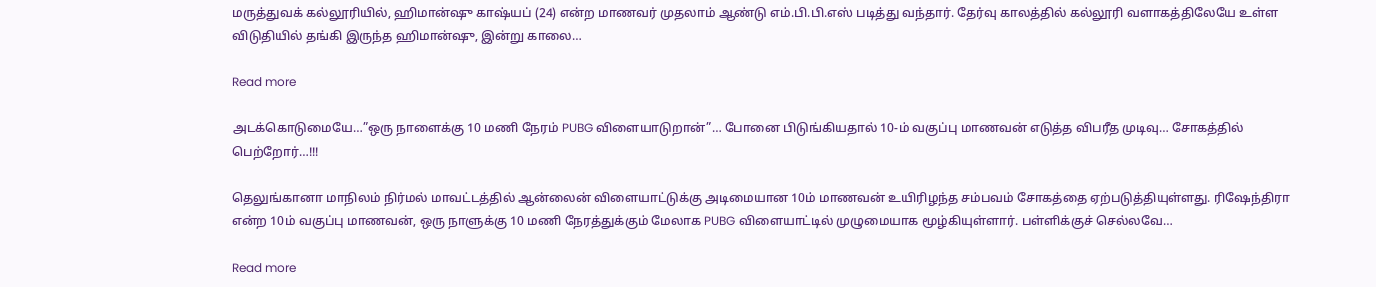மருத்துவக் கல்லூரியில், ஹிமான்ஷு காஷ்யப் (24) என்ற மாணவர் முதலாம் ஆண்டு எம்.பி.பி.எஸ் படித்து வந்தார். தேர்வு காலத்தில் கல்லூரி வளாகத்திலேயே உள்ள விடுதியில் தங்கி இருந்த ஹிமான்ஷு, இன்று காலை…

Read more

அடக்கொடுமையே…”ஒரு நாளைக்கு 10 மணி நேரம் PUBG விளையாடுறான்”… போனை பிடுங்கியதால் 10-ம் வகுப்பு மாணவன் எடுத்த விபரீத முடிவு… சோகத்தில் பெற்றோர்…!!!

தெலுங்கானா மாநிலம் நிர்மல் மாவட்டத்தில் ஆன்லைன் விளையாட்டுக்கு அடிமையான 10ம் மாணவன் உயிரிழந்த சம்பவம் சோகத்தை ஏற்படுத்தியுள்ளது. ரிஷேந்திரா என்ற 10ம் வகுப்பு மாணவன், ஒரு நாளுக்கு 10 மணி நேரத்துக்கும் மேலாக PUBG விளையாட்டில் முழுமையாக மூழ்கியுள்ளார். பள்ளிக்குச் செல்லவே…

Read more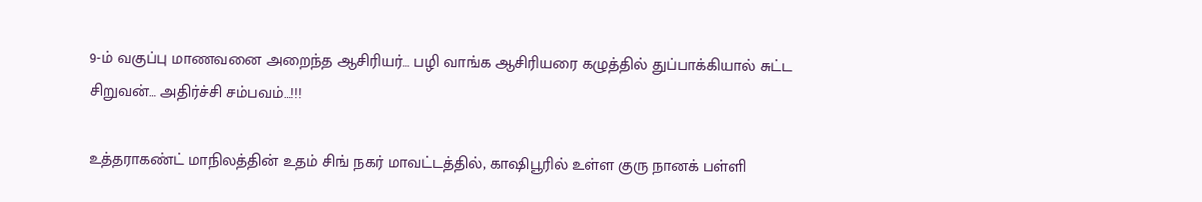9-ம் வகுப்பு மாணவனை அறைந்த ஆசிரியர்… பழி வாங்க ஆசிரியரை கழுத்தில் துப்பாக்கியால் சுட்ட சிறுவன்… அதிர்ச்சி சம்பவம்…!!!

உத்தராகண்ட் மாநிலத்தின் உதம் சிங் நகர் மாவட்டத்தில், காஷிபூரில் உள்ள குரு நானக் பள்ளி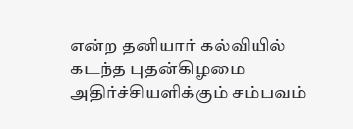என்ற தனியார் கல்வியில் கடந்த புதன்கிழமை அதிர்ச்சியளிக்கும் சம்பவம்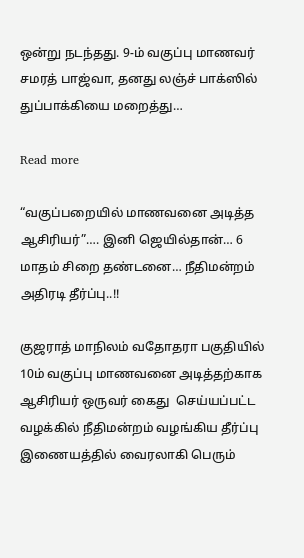ஒன்று நடந்தது. 9-ம் வகுப்பு மாணவர் சமரத் பாஜ்வா, தனது லஞ்ச் பாக்ஸில் துப்பாக்கியை மறைத்து…

Read more

“வகுப்பறையில் மாணவனை அடித்த ஆசிரியர்”…. இனி ஜெயில்தான்… 6 மாதம் சிறை தண்டனை… நீதிமன்றம் அதிரடி தீர்ப்பு..!!

குஜராத் மாநிலம் வதோதரா பகுதியில் 10ம் வகுப்பு மாணவனை அடித்தற்காக ஆசிரியர் ஒருவர் கைது  செய்யப்பட்ட வழக்கில் நீதிமன்றம் வழங்கிய தீர்ப்பு இணையத்தில் வைரலாகி பெரும்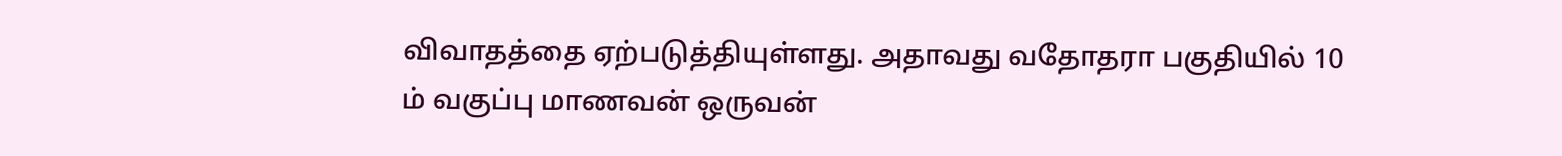விவாதத்தை ஏற்படுத்தியுள்ளது. அதாவது வதோதரா பகுதியில் 10 ம் வகுப்பு மாணவன் ஒருவன்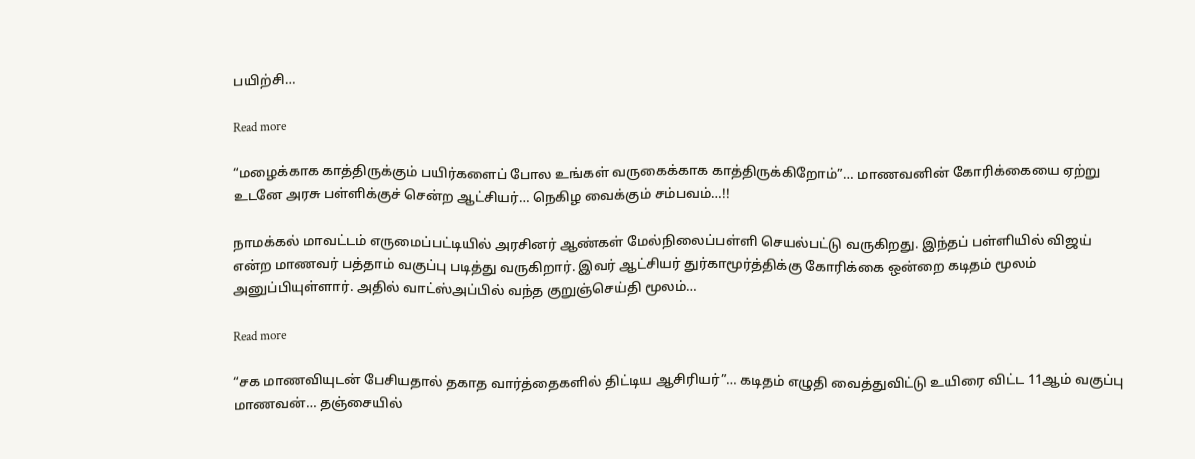பயிற்சி…

Read more

“மழைக்காக காத்திருக்கும் பயிர்களைப் போல உங்கள் வருகைக்காக காத்திருக்கிறோம்”… மாணவனின் கோரிக்கையை ஏற்று உடனே அரசு பள்ளிக்குச் சென்ற ஆட்சியர்… நெகிழ வைக்கும் சம்பவம்…!!

நாமக்கல் மாவட்டம் எருமைப்பட்டியில் அரசினர் ஆண்கள் மேல்நிலைப்பள்ளி செயல்பட்டு வருகிறது. இந்தப் பள்ளியில் விஜய் என்ற மாணவர் பத்தாம் வகுப்பு படித்து வருகிறார். இவர் ஆட்சியர் துர்காமூர்த்திக்கு கோரிக்கை ஒன்றை கடிதம் மூலம் அனுப்பியுள்ளார். அதில் வாட்ஸ்அப்பில் வந்த குறுஞ்செய்தி மூலம்…

Read more

“சக மாணவியுடன் பேசியதால் தகாத வார்த்தைகளில் திட்டிய ஆசிரியர்”… கடிதம் எழுதி வைத்துவிட்டு உயிரை விட்ட 11ஆம் வகுப்பு மாணவன்… தஞ்சையில்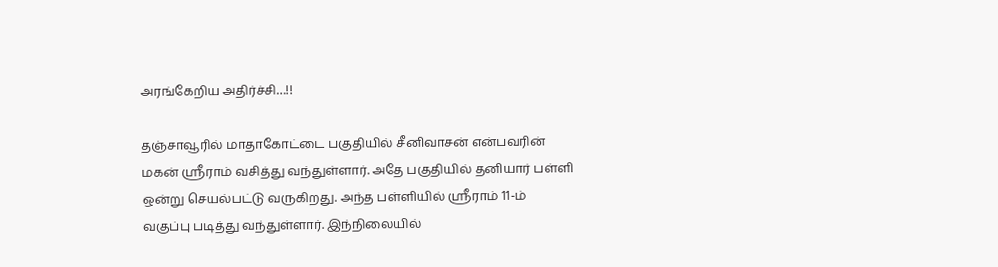அரங்கேறிய அதிர்ச்சி…!!

தஞ்சாவூரில் மாதாகோட்டை பகுதியில் சீனிவாசன் என்பவரின் மகன் ஶ்ரீராம் வசித்து வந்துள்ளார். அதே பகுதியில் தனியார் பள்ளி ஒன்று செயல்பட்டு வருகிறது. அந்த பள்ளியில் ஶ்ரீராம் 11-ம் வகுப்பு படித்து வந்துள்ளார். இந்நிலையில்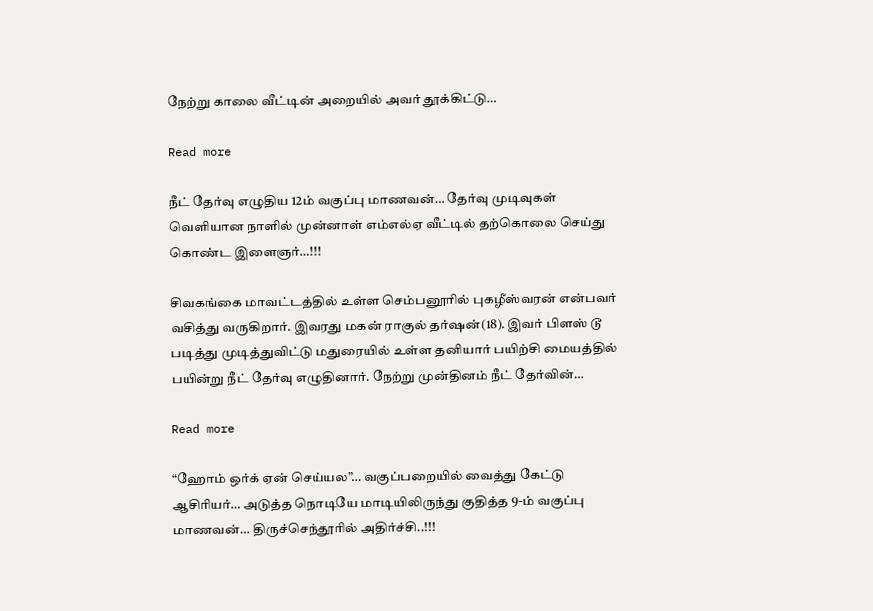நேற்று காலை வீட்டின் அறையில் அவர் தூக்கிட்டு…

Read more

நீட் தேர்வு எழுதிய 12ம் வகுப்பு மாணவன்… தேர்வு முடிவுகள் வெளியான நாளில் முன்னாள் எம்எல்ஏ வீட்டில் தற்கொலை செய்து கொண்ட இளைஞர்…!!!

சிவகங்கை மாவட்டத்தில் உள்ள செம்பனூரில் புகழீஸ்வரன் என்பவர் வசித்து வருகிறார். இவரது மகன் ராகுல் தர்ஷன்(18). இவர் பிளஸ் டூ படித்து முடித்துவிட்டு மதுரையில் உள்ள தனியார் பயிற்சி மையத்தில் பயின்று நீட் தேர்வு எழுதினார். நேற்று முன்தினம் நீட் தேர்வின்…

Read more

“ஹோம் ஒர்க் ஏன் செய்யல”… வகுப்பறையில் வைத்து கேட்டு ஆசிரியர்… அடுத்த நொடியே மாடியிலிருந்து குதித்த 9-ம் வகுப்பு மாணவன்… திருச்செந்தூரில் அதிர்ச்சி..!!!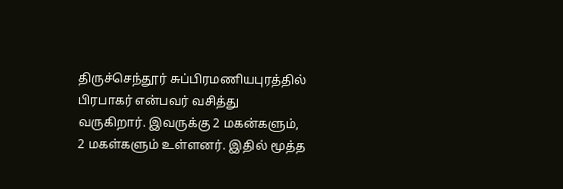திருச்செந்தூர் சுப்பிரமணியபுரத்தில் பிரபாகர் என்பவர் வசித்து வருகிறார். இவருக்கு 2 மகன்களும், 2 மகள்களும் உள்ளனர். இதில் மூத்த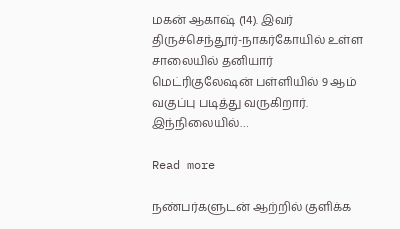மகன் ஆகாஷ் (14). இவர் திருச்செந்தூர்-நாகர்கோயில் உள்ள சாலையில் தனியார் மெட்ரிகுலேஷன் பள்ளியில் 9 ஆம் வகுப்பு படித்து வருகிறார். இந்நிலையில்…

Read more

நண்பர்களுடன் ஆற்றில் குளிக்க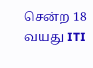சென்ற 18 வயது ITI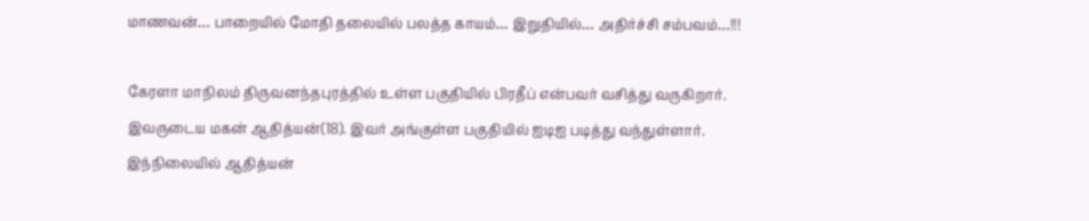மாணவன்… பாறையில் மோதி தலையில் பலத்த காயம்… இறுதியில்… அதிர்ச்சி சம்பவம்…!!!

கேரளா மாநிலம் திருவனந்தபுரத்தில் உள்ள பகுதியில் பிரதீப் என்பவர் வசித்து வருகிறார். இவருடைய மகன் ஆதித்யன்(18). இவர் அங்குள்ள பகுதியில் ஐடிஐ படித்து வந்துள்ளார். இந்நிலையில் ஆதித்யன்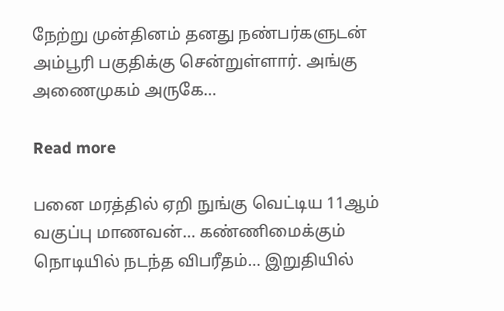நேற்று முன்தினம் தனது நண்பர்களுடன் அம்பூரி பகுதிக்கு சென்றுள்ளார். அங்கு அணைமுகம் அருகே…

Read more

பனை மரத்தில் ஏறி நுங்கு வெட்டிய 11ஆம் வகுப்பு மாணவன்… கண்ணிமைக்கும் நொடியில் நடந்த விபரீதம்… இறுதியில்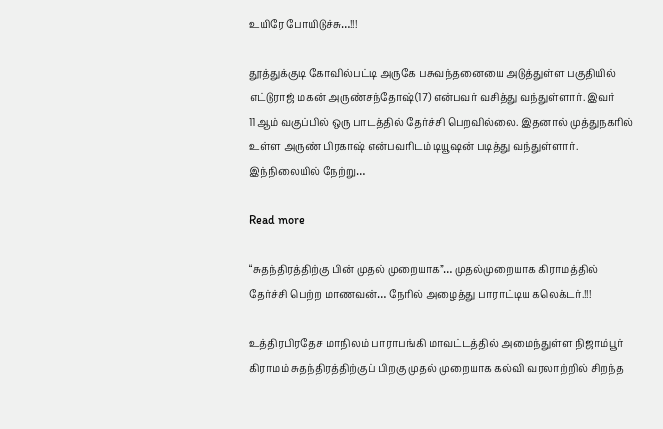உயிரே போயிடுச்சு…!!!

தூத்துக்குடி கோவில்பட்டி அருகே பசுவந்தனையை அடுத்துள்ள பகுதியில் எட்டுராஜ் மகன் அருண்சந்தோஷ்(17) என்பவர் வசித்து வந்துள்ளார். இவர் 11ஆம் வகுப்பில் ஒரு பாடத்தில் தேர்ச்சி பெறவில்லை. இதனால் முத்துநகரில் உள்ள அருண் பிரகாஷ் என்பவரிடம் டியூஷன் படித்து வந்துள்ளார். இந்நிலையில் நேற்று…

Read more

“சுதந்திரத்திற்கு பின் முதல் முறையாக”… முதல்முறையாக கிராமத்தில் தேர்ச்சி பெற்ற மாணவன்… நேரில் அழைத்து பாராட்டிய கலெக்டர்.!!!

உத்திரபிரதேச மாநிலம் பாராபங்கி மாவட்டத்தில் அமைந்துள்ள நிஜாம்பூர் கிராமம் சுதந்திரத்திற்குப் பிறகு முதல் முறையாக கல்வி வரலாற்றில் சிறந்த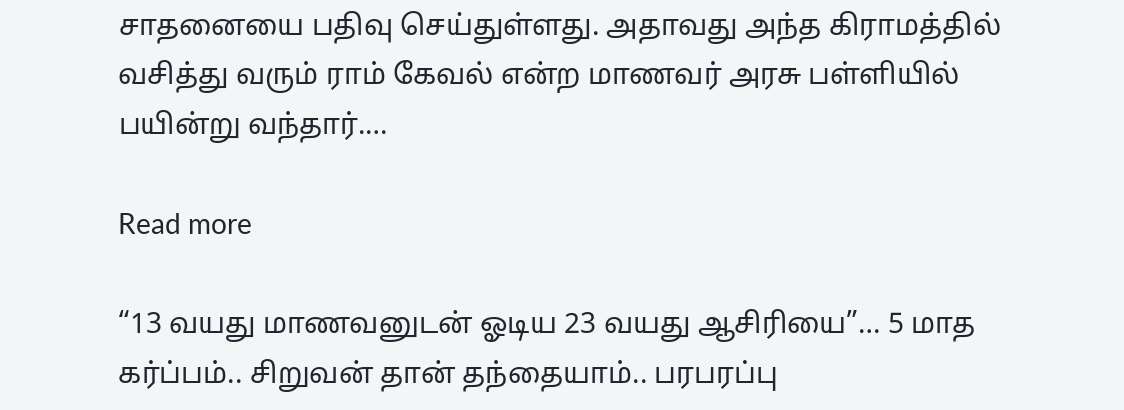சாதனையை பதிவு செய்துள்ளது. அதாவது அந்த கிராமத்தில் வசித்து வரும் ராம் கேவல் என்ற மாணவர் அரசு பள்ளியில் பயின்று வந்தார்.…

Read more

“13 வயது மாணவனுடன் ஓடிய 23 வயது ஆசிரியை”… 5 மாத கர்ப்பம்.. சிறுவன் தான் தந்தையாம்.. பரபரப்பு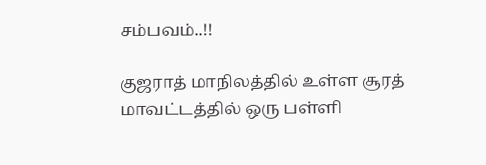சம்பவம்..!!

குஜராத் மாநிலத்தில் உள்ள சூரத் மாவட்டத்தில் ஒரு பள்ளி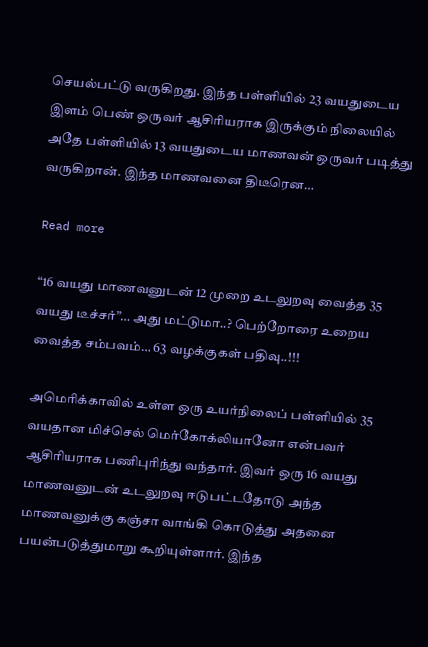செயல்பட்டு வருகிறது. இந்த பள்ளியில் 23 வயதுடைய இளம் பெண் ஒருவர் ஆசிரியராக இருக்கும் நிலையில் அதே பள்ளியில் 13 வயதுடைய மாணவன் ஒருவர் படித்து வருகிறான். இந்த மாணவனை திடீரென…

Read more

“16 வயது மாணவனுடன் 12 முறை உடலுறவு வைத்த 35 வயது டீச்சர்”… அது மட்டுமா..? பெற்றோரை உறைய வைத்த சம்பவம்… 63 வழக்குகள் பதிவு..!!!

அமெரிக்காவில் உள்ள ஒரு உயர்நிலைப் பள்ளியில் 35 வயதான மிச்செல் மெர்கோக்லியானோ என்பவர் ஆசிரியராக பணிபுரிந்து வந்தார். இவர் ஒரு 16 வயது மாணவனுடன் உடலுறவு ஈடுபட்டதோடு அந்த மாணவனுக்கு கஞ்சா வாங்கி கொடுத்து அதனை பயன்படுத்துமாறு கூறியுள்ளார். இந்த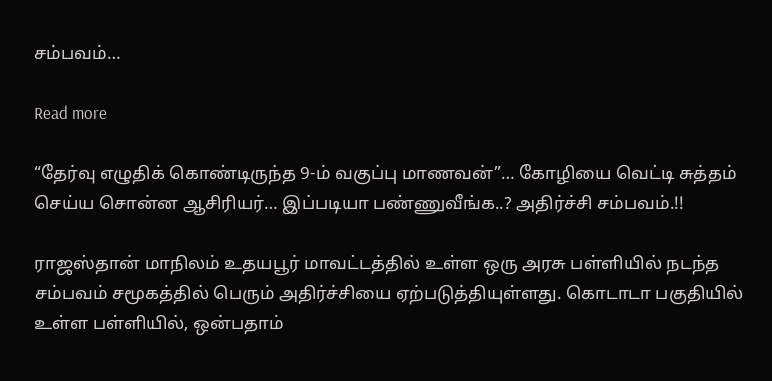சம்பவம்…

Read more

“தேர்வு எழுதிக் கொண்டிருந்த 9-ம் வகுப்பு மாணவன்”… கோழியை வெட்டி சுத்தம் செய்ய சொன்ன ஆசிரியர்… இப்படியா பண்ணுவீங்க..? அதிர்ச்சி சம்பவம்.!!

ராஜஸ்தான் மாநிலம் உதயபூர் மாவட்டத்தில் உள்ள ஒரு அரசு பள்ளியில் நடந்த சம்பவம் சமூகத்தில் பெரும் அதிர்ச்சியை ஏற்படுத்தியுள்ளது. கொடாடா பகுதியில் உள்ள பள்ளியில், ஒன்பதாம்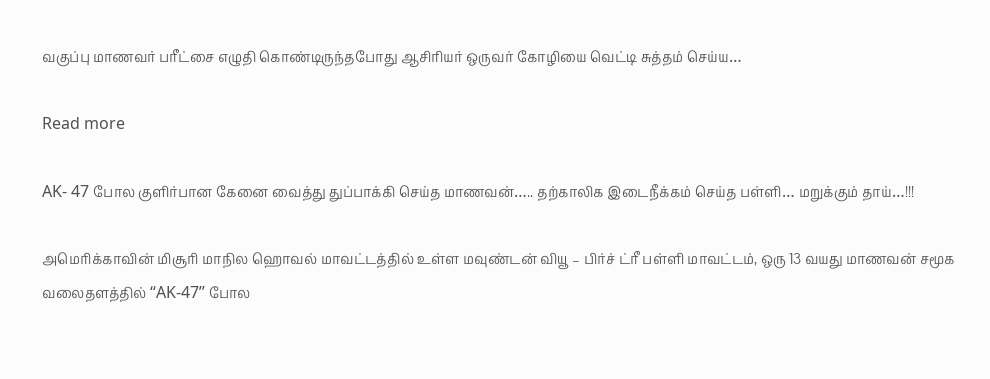வகுப்பு மாணவர் பரீட்சை எழுதி கொண்டிருந்தபோது ஆசிரியர் ஒருவர் கோழியை வெட்டி சுத்தம் செய்ய…

Read more

AK- 47 போல குளிர்பான கேனை வைத்து துப்பாக்கி செய்த மாணவன்….. தற்காலிக இடைநீக்கம் செய்த பள்ளி… மறுக்கும் தாய்…!!!

அமெரிக்காவின் மிசூரி மாநில ஹொவல் மாவட்டத்தில் உள்ள மவுண்டன் வியூ – பிர்ச் ட்ரீ பள்ளி மாவட்டம், ஒரு 13 வயது மாணவன் சமூக வலைதளத்தில் “AK-47” போல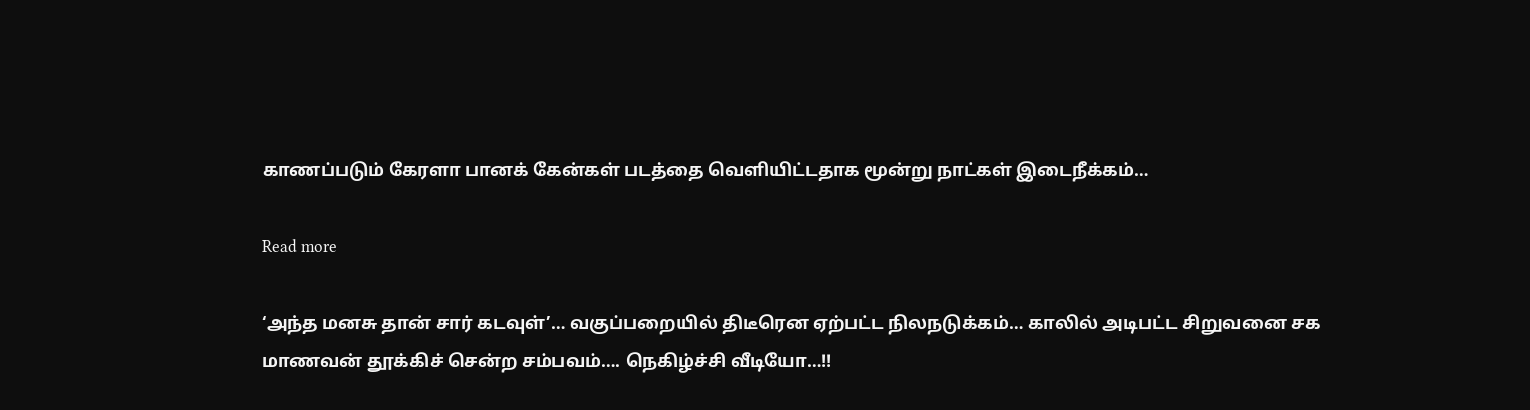காணப்படும் கேரளா பானக் கேன்கள் படத்தை வெளியிட்டதாக மூன்று நாட்கள் இடைநீக்கம்…

Read more

‘அந்த மனசு தான் சார் கடவுள்’… வகுப்பறையில் திடீரென ஏற்பட்ட நிலநடுக்கம்… காலில் அடிபட்ட சிறுவனை சக மாணவன் தூக்கிச் சென்ற சம்பவம்…. நெகிழ்ச்சி வீடியோ…!!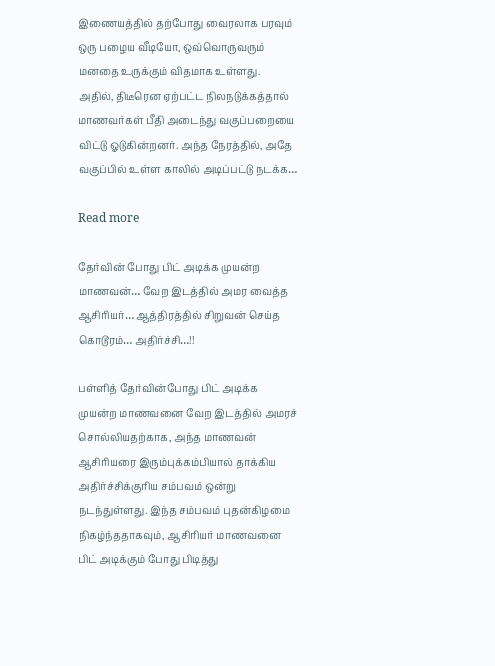இணையத்தில் தற்போது வைரலாக பரவும் ஒரு பழைய வீடியோ, ஒவ்வொருவரும் மனதை உருக்கும் விதமாக உள்ளது. அதில், திடீரென ஏற்பட்ட நிலநடுக்கத்தால் மாணவர்கள் பீதி அடைந்து வகுப்பறையை விட்டு ஓடுகின்றனர். அந்த நேரத்தில், அதே வகுப்பில் உள்ள காலில் அடிப்பட்டு நடக்க…

Read more

தேர்வின் போது பிட் அடிக்க முயன்ற மாணவன்… வேற இடத்தில் அமர வைத்த ஆசிரியர்… ஆத்திரத்தில் சிறுவன் செய்த கொடூரம்… அதிர்ச்சி…!!

பள்ளித் தேர்வின்போது பிட் அடிக்க முயன்ற மாணவனை வேற இடத்தில் அமரச் சொல்லியதற்காக, அந்த மாணவன் ஆசிரியரை இரும்புக்கம்பியால் தாக்கிய அதிர்ச்சிக்குரிய சம்பவம் ஒன்று நடந்துள்ளது. இந்த சம்பவம் புதன்கிழமை நிகழ்ந்ததாகவும், ஆசிரியர் மாணவனை பிட் அடிக்கும் போது பிடித்து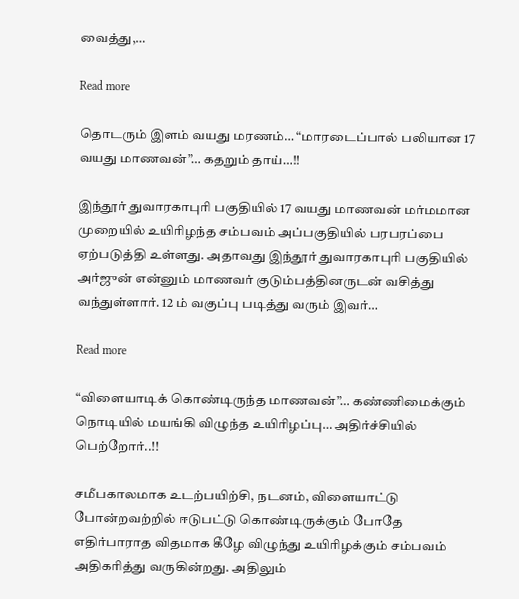வைத்து,…

Read more

தொடரும் இளம் வயது மரணம்… “மாரடைப்பால் பலியான 17 வயது மாணவன்”… கதறும் தாய்…!!

இந்தூர் துவாரகாபுரி பகுதியில் 17 வயது மாணவன் மர்மமான முறையில் உயிரிழந்த சம்பவம் அப்பகுதியில் பரபரப்பை ஏற்படுத்தி உள்ளது. அதாவது இந்தூர் துவாரகாபுரி பகுதியில் அர்ஜுன் என்னும் மாணவர் குடும்பத்தினருடன் வசித்து வந்துள்ளார். 12 ம் வகுப்பு படித்து வரும் இவர்…

Read more

“விளையாடிக் கொண்டிருந்த மாணவன்”… கண்ணிமைக்கும் நொடியில் மயங்கி விழுந்த உயிரிழப்பு… அதிர்ச்சியில் பெற்றோர்..!!

சமீபகாலமாக உடற்பயிற்சி, நடனம், விளையாட்டு போன்றவற்றில் ஈடுபட்டு கொண்டிருக்கும் போதே எதிர்பாராத விதமாக கீழே விழுந்து உயிரிழக்கும் சம்பவம் அதிகரித்து வருகின்றது. அதிலும்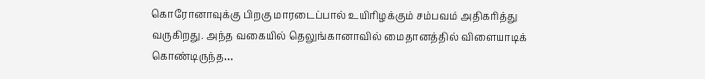கொரோனாவுக்கு பிறகு மாரடைப்பால் உயிரிழக்கும் சம்பவம் அதிகரித்து வருகிறது. அந்த வகையில் தெலுங்கானாவில் மைதானத்தில் விளையாடிக் கொண்டிருந்த…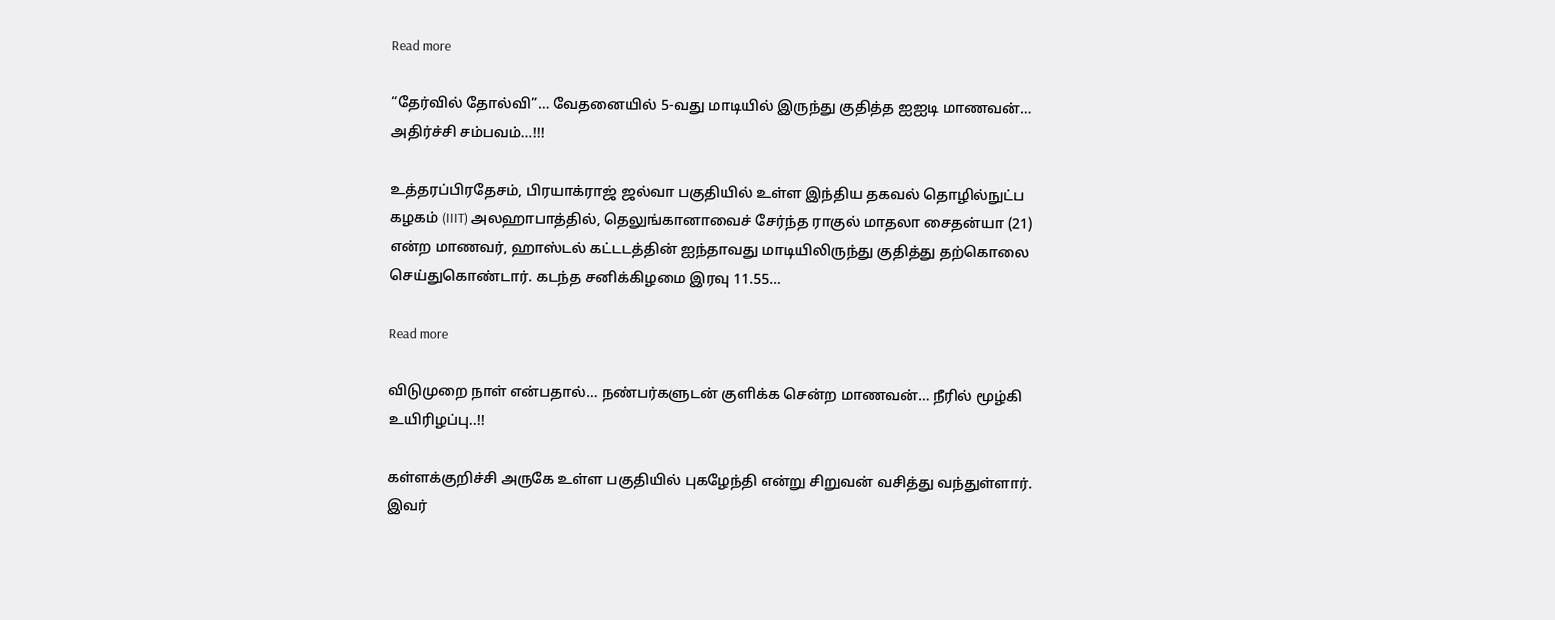Read more

“தேர்வில் தோல்வி”… வேதனையில் 5-வது மாடியில் இருந்து குதித்த ஐஐடி மாணவன்… அதிர்ச்சி சம்பவம்…!!!

உத்தரப்பிரதேசம், பிரயாக்ராஜ் ஜல்வா பகுதியில் உள்ள இந்திய தகவல் தொழில்நுட்ப கழகம் (IIIT) அலஹாபாத்தில், தெலுங்கானாவைச் சேர்ந்த ராகுல் மாதலா சைதன்யா (21) என்ற மாணவர், ஹாஸ்டல் கட்டடத்தின் ஐந்தாவது மாடியிலிருந்து குதித்து தற்கொலை செய்துகொண்டார். கடந்த சனிக்கிழமை இரவு 11.55…

Read more

விடுமுறை நாள் என்பதால்… நண்பர்களுடன் குளிக்க சென்ற மாணவன்… நீரில் மூழ்கி உயிரிழப்பு..!!

கள்ளக்குறிச்சி அருகே உள்ள பகுதியில் புகழேந்தி என்று சிறுவன் வசித்து வந்துள்ளார். இவர்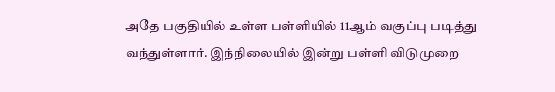அதே பகுதியில் உள்ள பள்ளியில் 11ஆம் வகுப்பு படித்து வந்துள்ளார். இந்நிலையில் இன்று பள்ளி விடுமுறை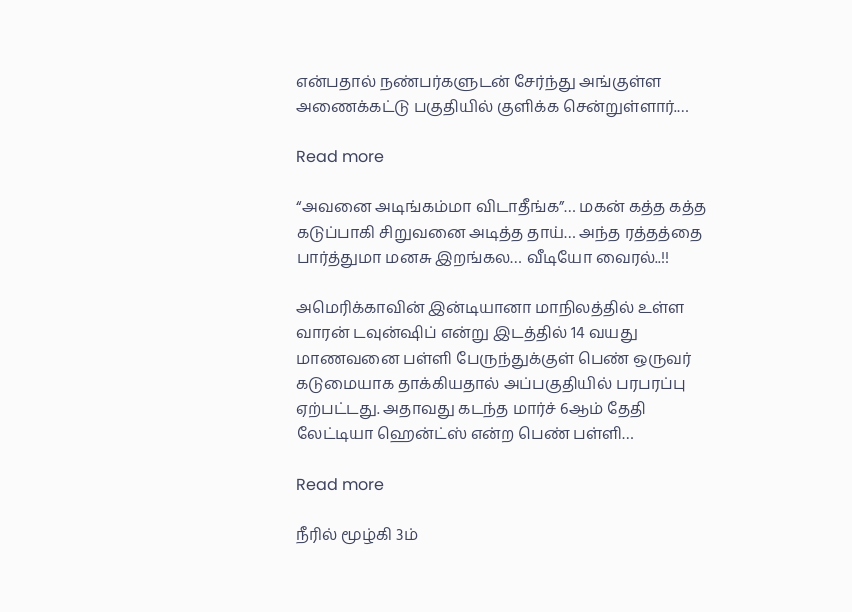என்பதால் நண்பர்களுடன் சேர்ந்து அங்குள்ள அணைக்கட்டு பகுதியில் குளிக்க சென்றுள்ளார்.…

Read more

“அவனை அடிங்கம்மா விடாதீங்க”… மகன் கத்த கத்த கடுப்பாகி சிறுவனை அடித்த தாய்… அந்த ரத்தத்தை பார்த்துமா மனசு இறங்கல… வீடியோ வைரல்..!!

அமெரிக்காவின் இன்டியானா மாநிலத்தில் உள்ள வாரன் டவுன்ஷிப் என்று இடத்தில் 14 வயது மாணவனை பள்ளி பேருந்துக்குள் பெண் ஒருவர் கடுமையாக தாக்கியதால் அப்பகுதியில் பரபரப்பு ஏற்பட்டது. அதாவது கடந்த மார்ச் 6ஆம் தேதி லேட்டியா ஹென்ட்ஸ் என்ற பெண் பள்ளி…

Read more

நீரில் மூழ்கி 3ம்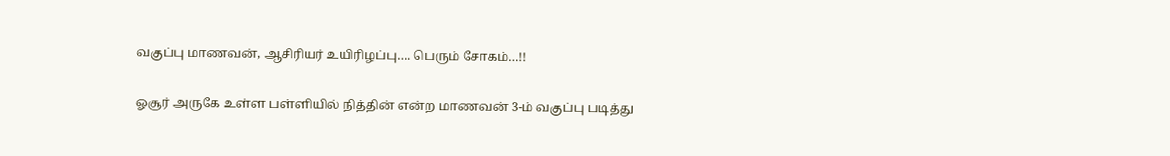வகுப்பு மாணவன், ஆசிரியர் உயிரிழப்பு…. பெரும் சோகம்…!!

ஓசூர் அருகே உள்ள பள்ளியில் நித்தின் என்ற மாணவன் 3-ம் வகுப்பு படித்து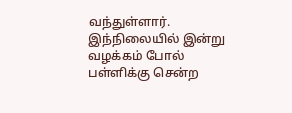வந்துள்ளார். இந்நிலையில் இன்று வழக்கம் போல் பள்ளிக்கு சென்ற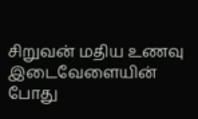சிறுவன் மதிய உணவு இடைவேளையின் போது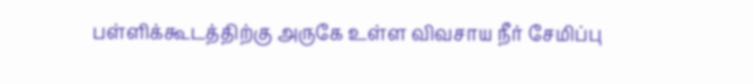பள்ளிக்கூடத்திற்கு அருகே உள்ள விவசாய நீர் சேமிப்பு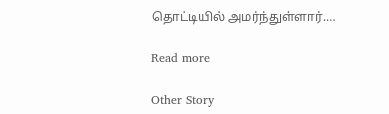தொட்டியில் அமர்ந்துள்ளார்.…

Read more

Other Story